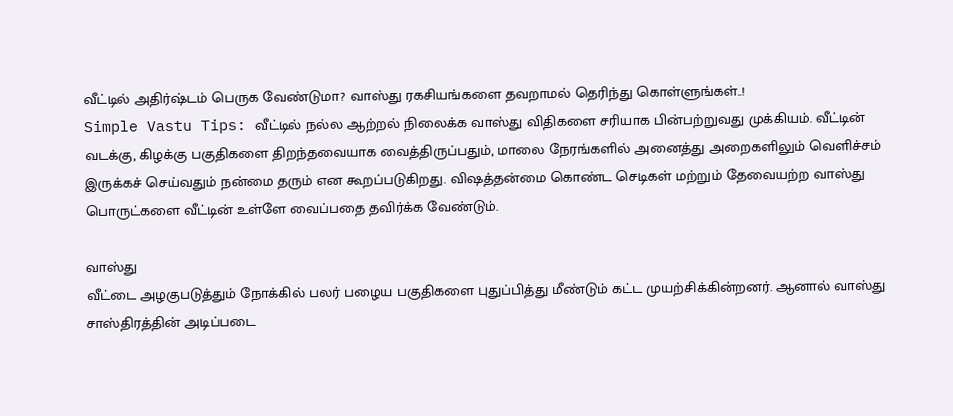வீட்டில் அதிர்ஷ்டம் பெருக வேண்டுமா? வாஸ்து ரகசியங்களை தவறாமல் தெரிந்து கொள்ளுங்கள்..!
Simple Vastu Tips: வீட்டில் நல்ல ஆற்றல் நிலைக்க வாஸ்து விதிகளை சரியாக பின்பற்றுவது முக்கியம். வீட்டின் வடக்கு, கிழக்கு பகுதிகளை திறந்தவையாக வைத்திருப்பதும், மாலை நேரங்களில் அனைத்து அறைகளிலும் வெளிச்சம் இருக்கச் செய்வதும் நன்மை தரும் என கூறப்படுகிறது. விஷத்தன்மை கொண்ட செடிகள் மற்றும் தேவையற்ற வாஸ்து பொருட்களை வீட்டின் உள்ளே வைப்பதை தவிர்க்க வேண்டும்.

வாஸ்து
வீட்டை அழகுபடுத்தும் நோக்கில் பலர் பழைய பகுதிகளை புதுப்பித்து மீண்டும் கட்ட முயற்சிக்கின்றனர். ஆனால் வாஸ்து சாஸ்திரத்தின் அடிப்படை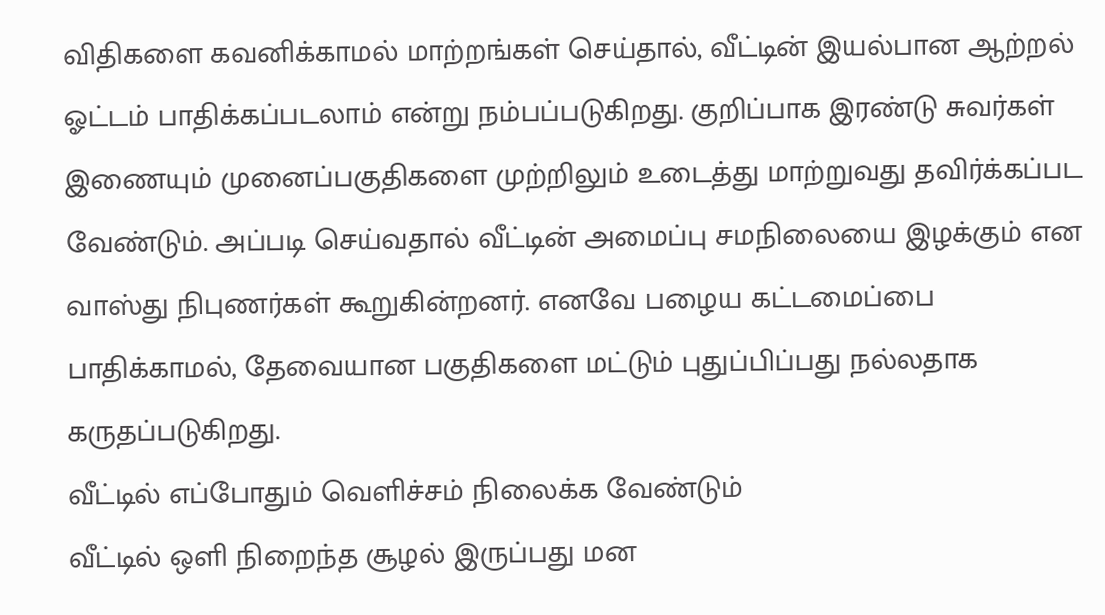விதிகளை கவனிக்காமல் மாற்றங்கள் செய்தால், வீட்டின் இயல்பான ஆற்றல் ஓட்டம் பாதிக்கப்படலாம் என்று நம்பப்படுகிறது. குறிப்பாக இரண்டு சுவர்கள் இணையும் முனைப்பகுதிகளை முற்றிலும் உடைத்து மாற்றுவது தவிர்க்கப்பட வேண்டும். அப்படி செய்வதால் வீட்டின் அமைப்பு சமநிலையை இழக்கும் என வாஸ்து நிபுணர்கள் கூறுகின்றனர். எனவே பழைய கட்டமைப்பை பாதிக்காமல், தேவையான பகுதிகளை மட்டும் புதுப்பிப்பது நல்லதாக கருதப்படுகிறது.
வீட்டில் எப்போதும் வெளிச்சம் நிலைக்க வேண்டும்
வீட்டில் ஒளி நிறைந்த சூழல் இருப்பது மன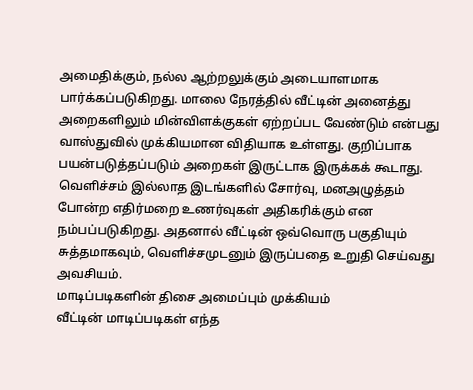அமைதிக்கும், நல்ல ஆற்றலுக்கும் அடையாளமாக பார்க்கப்படுகிறது. மாலை நேரத்தில் வீட்டின் அனைத்து அறைகளிலும் மின்விளக்குகள் ஏற்றப்பட வேண்டும் என்பது வாஸ்துவில் முக்கியமான விதியாக உள்ளது. குறிப்பாக பயன்படுத்தப்படும் அறைகள் இருட்டாக இருக்கக் கூடாது. வெளிச்சம் இல்லாத இடங்களில் சோர்வு, மனஅழுத்தம் போன்ற எதிர்மறை உணர்வுகள் அதிகரிக்கும் என நம்பப்படுகிறது. அதனால் வீட்டின் ஒவ்வொரு பகுதியும் சுத்தமாகவும், வெளிச்சமுடனும் இருப்பதை உறுதி செய்வது அவசியம்.
மாடிப்படிகளின் திசை அமைப்பும் முக்கியம்
வீட்டின் மாடிப்படிகள் எந்த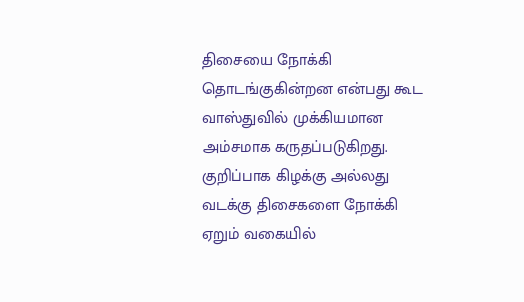திசையை நோக்கி தொடங்குகின்றன என்பது கூட வாஸ்துவில் முக்கியமான அம்சமாக கருதப்படுகிறது. குறிப்பாக கிழக்கு அல்லது வடக்கு திசைகளை நோக்கி ஏறும் வகையில்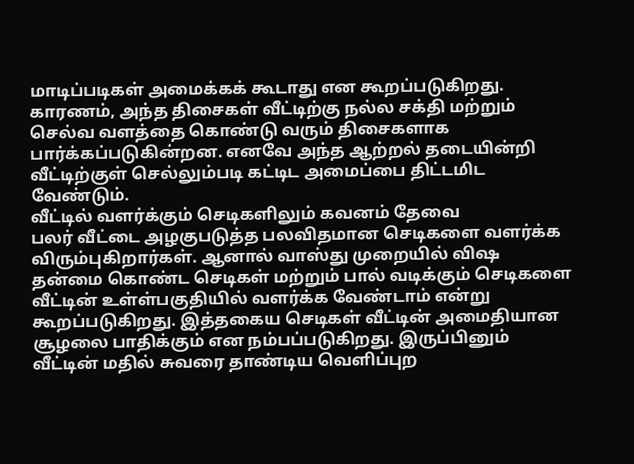மாடிப்படிகள் அமைக்கக் கூடாது என கூறப்படுகிறது. காரணம், அந்த திசைகள் வீட்டிற்கு நல்ல சக்தி மற்றும் செல்வ வளத்தை கொண்டு வரும் திசைகளாக பார்க்கப்படுகின்றன. எனவே அந்த ஆற்றல் தடையின்றி வீட்டிற்குள் செல்லும்படி கட்டிட அமைப்பை திட்டமிட வேண்டும்.
வீட்டில் வளர்க்கும் செடிகளிலும் கவனம் தேவை
பலர் வீட்டை அழகுபடுத்த பலவிதமான செடிகளை வளர்க்க விரும்புகிறார்கள். ஆனால் வாஸ்து முறையில் விஷ தன்மை கொண்ட செடிகள் மற்றும் பால் வடிக்கும் செடிகளை வீட்டின் உள்ள்பகுதியில் வளர்க்க வேண்டாம் என்று கூறப்படுகிறது. இத்தகைய செடிகள் வீட்டின் அமைதியான சூழலை பாதிக்கும் என நம்பப்படுகிறது. இருப்பினும் வீட்டின் மதில் சுவரை தாண்டிய வெளிப்புற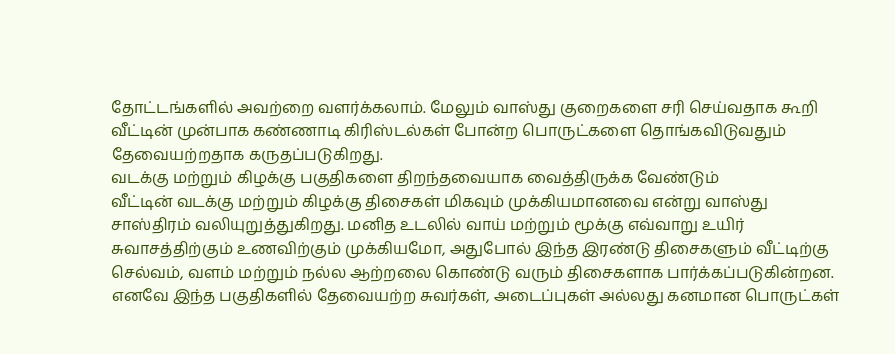தோட்டங்களில் அவற்றை வளர்க்கலாம். மேலும் வாஸ்து குறைகளை சரி செய்வதாக கூறி வீட்டின் முன்பாக கண்ணாடி கிரிஸ்டல்கள் போன்ற பொருட்களை தொங்கவிடுவதும் தேவையற்றதாக கருதப்படுகிறது.
வடக்கு மற்றும் கிழக்கு பகுதிகளை திறந்தவையாக வைத்திருக்க வேண்டும்
வீட்டின் வடக்கு மற்றும் கிழக்கு திசைகள் மிகவும் முக்கியமானவை என்று வாஸ்து சாஸ்திரம் வலியுறுத்துகிறது. மனித உடலில் வாய் மற்றும் மூக்கு எவ்வாறு உயிர் சுவாசத்திற்கும் உணவிற்கும் முக்கியமோ, அதுபோல் இந்த இரண்டு திசைகளும் வீட்டிற்கு செல்வம், வளம் மற்றும் நல்ல ஆற்றலை கொண்டு வரும் திசைகளாக பார்க்கப்படுகின்றன. எனவே இந்த பகுதிகளில் தேவையற்ற சுவர்கள், அடைப்புகள் அல்லது கனமான பொருட்கள்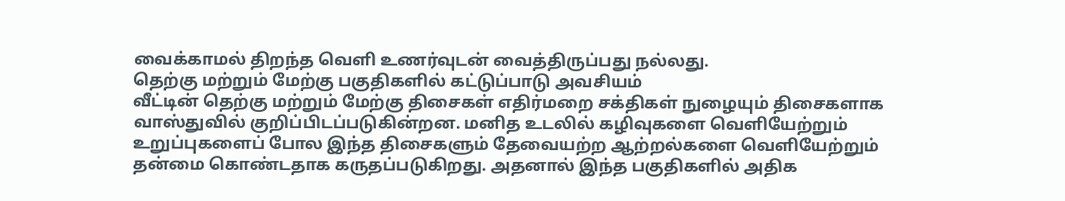வைக்காமல் திறந்த வெளி உணர்வுடன் வைத்திருப்பது நல்லது.
தெற்கு மற்றும் மேற்கு பகுதிகளில் கட்டுப்பாடு அவசியம்
வீட்டின் தெற்கு மற்றும் மேற்கு திசைகள் எதிர்மறை சக்திகள் நுழையும் திசைகளாக வாஸ்துவில் குறிப்பிடப்படுகின்றன. மனித உடலில் கழிவுகளை வெளியேற்றும் உறுப்புகளைப் போல இந்த திசைகளும் தேவையற்ற ஆற்றல்களை வெளியேற்றும் தன்மை கொண்டதாக கருதப்படுகிறது. அதனால் இந்த பகுதிகளில் அதிக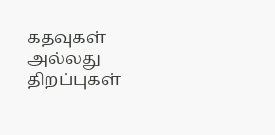கதவுகள் அல்லது திறப்புகள்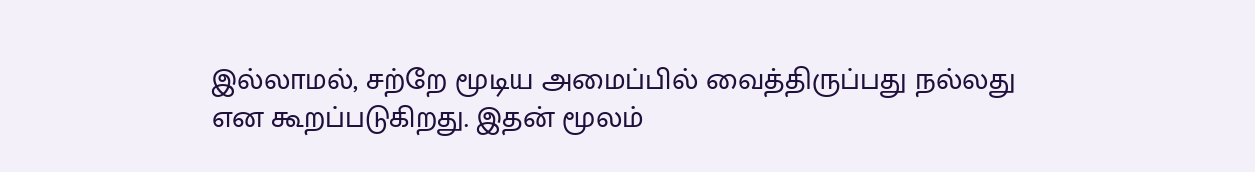இல்லாமல், சற்றே மூடிய அமைப்பில் வைத்திருப்பது நல்லது என கூறப்படுகிறது. இதன் மூலம்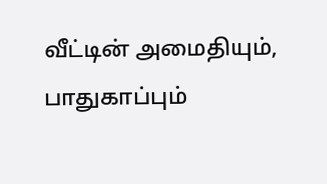வீட்டின் அமைதியும், பாதுகாப்பும்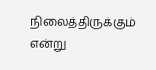நிலைத்திருக்கும் என்று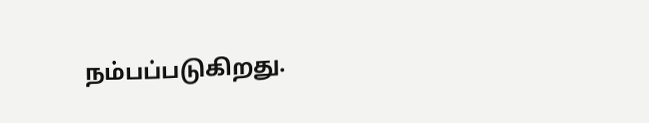நம்பப்படுகிறது.